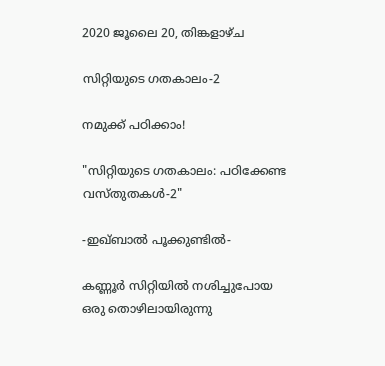2020 ജൂലൈ 20, തിങ്കളാഴ്‌ച

സിറ്റിയുടെ ഗതകാലം-2

നമുക്ക് പഠിക്കാം!

"സിറ്റിയുടെ ഗതകാലം: പഠിക്കേണ്ട വസ്തുതകൾ-2"

-ഇഖ്ബാൽ പൂക്കുണ്ടിൽ-

കണ്ണൂർ സിറ്റിയിൽ നശിച്ചുപോയ ഒരു തൊഴിലായിരുന്നു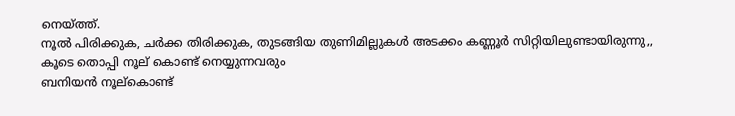നെയ്ത്ത്.
നൂൽ പിരിക്കുക, ചർക്ക തിരിക്കുക, തുടങ്ങിയ തുണിമില്ലുകൾ അടക്കം കണ്ണൂർ സിറ്റിയിലുണ്ടായിരുന്നു,,
കൂടെ തൊപ്പി നൂല് കൊണ്ട് നെയ്യുന്നവരും
ബനിയൻ നൂല്കൊണ്ട്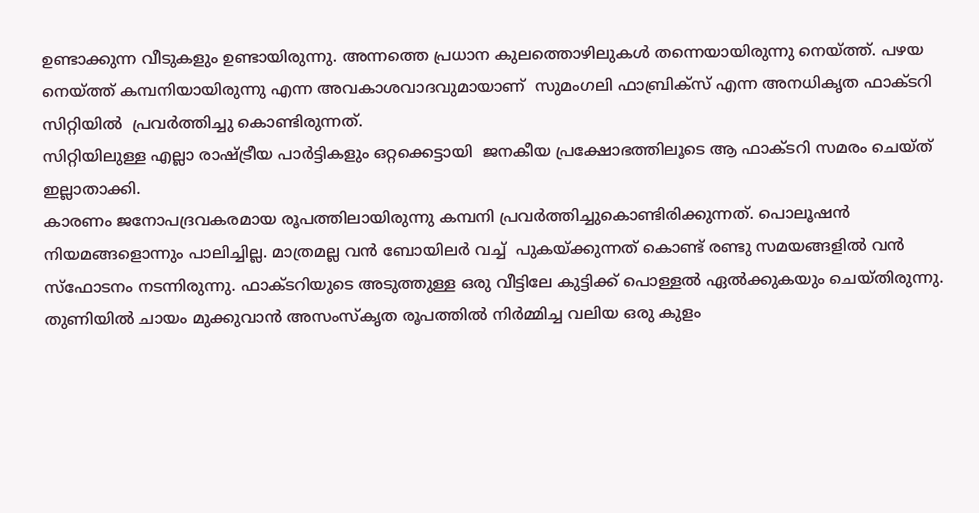ഉണ്ടാക്കുന്ന വീടുകളും ഉണ്ടായിരുന്നു. അന്നത്തെ പ്രധാന കുലത്തൊഴിലുകൾ തന്നെയായിരുന്നു നെയ്ത്ത്. പഴയ നെയ്ത്ത് കമ്പനിയായിരുന്നു എന്ന അവകാശവാദവുമായാണ്  സുമംഗലി ഫാബ്രിക്സ് എന്ന അനധികൃത ഫാക്ടറി സിറ്റിയിൽ  പ്രവർത്തിച്ചു കൊണ്ടിരുന്നത്.
സിറ്റിയിലുള്ള എല്ലാ രാഷ്ട്രീയ പാർട്ടികളും ഒറ്റക്കെട്ടായി  ജനകീയ പ്രക്ഷോഭത്തിലൂടെ ആ ഫാക്ടറി സമരം ചെയ്ത് ഇല്ലാതാക്കി.
കാരണം ജനോപദ്രവകരമായ രൂപത്തിലായിരുന്നു കമ്പനി പ്രവർത്തിച്ചുകൊണ്ടിരിക്കുന്നത്. പൊലൂഷൻ നിയമങ്ങളൊന്നും പാലിച്ചില്ല. മാത്രമല്ല വൻ ബോയിലർ വച്ച്  പുകയ്ക്കുന്നത് കൊണ്ട് രണ്ടു സമയങ്ങളിൽ വൻ സ്ഫോടനം നടന്നിരുന്നു. ഫാക്ടറിയുടെ അടുത്തുള്ള ഒരു വീട്ടിലേ കുട്ടിക്ക് പൊള്ളൽ ഏൽക്കുകയും ചെയ്തിരുന്നു.
തുണിയിൽ ചായം മുക്കുവാൻ അസംസ്കൃത രൂപത്തിൽ നിർമ്മിച്ച വലിയ ഒരു കുളം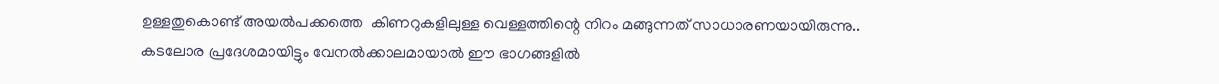ഉള്ളതുകൊണ്ട് അയൽപക്കത്തെ  കിണറുകളിലുള്ള വെള്ളത്തിന്റെ നിറം മങ്ങുന്നത് സാധാരണയായിരുന്നു..
കടലോര പ്രദേശമായിട്ടും വേനൽക്കാലമായാൽ ഈ ഭാഗങ്ങളിൽ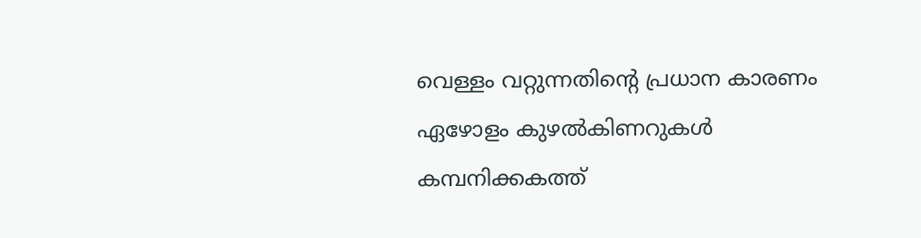വെള്ളം വറ്റുന്നതിന്റെ പ്രധാന കാരണം  ഏഴോളം കുഴൽകിണറുകൾ  കമ്പനിക്കകത്ത്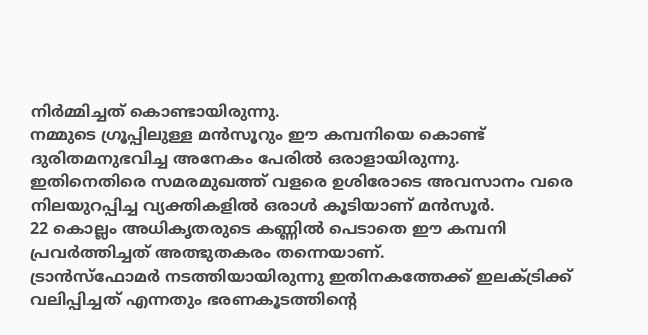നിർമ്മിച്ചത് കൊണ്ടായിരുന്നു.
നമ്മുടെ ഗ്രൂപ്പിലുള്ള മൻസൂറും ഈ കമ്പനിയെ കൊണ്ട് ദുരിതമനുഭവിച്ച അനേകം പേരിൽ ഒരാളായിരുന്നു.
ഇതിനെതിരെ സമരമുഖത്ത് വളരെ ഉശിരോടെ അവസാനം വരെ നിലയുറപ്പിച്ച വ്യക്തികളിൽ ഒരാൾ കൂടിയാണ് മൻസൂർ.
22 കൊല്ലം അധികൃതരുടെ കണ്ണിൽ പെടാതെ ഈ കമ്പനി പ്രവർത്തിച്ചത് അത്ഭുതകരം തന്നെയാണ്.
ട്രാൻസ്ഫോമർ നടത്തിയായിരുന്നു ഇതിനകത്തേക്ക് ഇലക്ട്രിക്ക് വലിപ്പിച്ചത് എന്നതും ഭരണകൂടത്തിന്റെ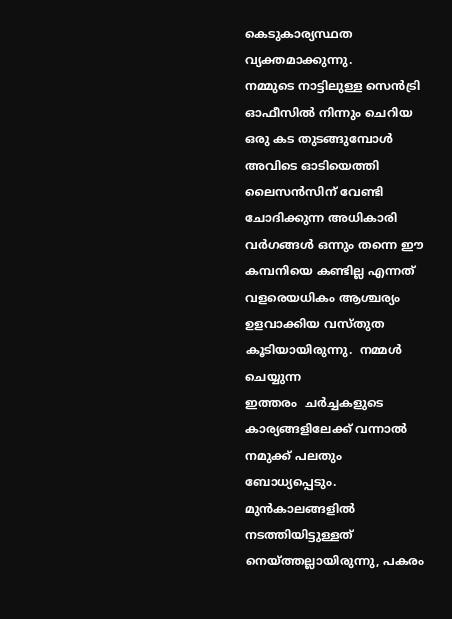കെടുകാര്യസ്ഥത വ്യക്തമാക്കുന്നു.
നമ്മുടെ നാട്ടിലുള്ള സെൻട്രി ഓഫീസിൽ നിന്നും ചെറിയ ഒരു കട തുടങ്ങുമ്പോൾ അവിടെ ഓടിയെത്തി ലൈസൻസിന് വേണ്ടി ചോദിക്കുന്ന അധികാരി വർഗങ്ങൾ ഒന്നും തന്നെ ഈ കമ്പനിയെ കണ്ടില്ല എന്നത് വളരെയധികം ആശ്ചര്യം ഉളവാക്കിയ വസ്തുത കൂടിയായിരുന്നു.  നമ്മൾ ചെയ്യുന്ന
ഇത്തരം  ചർച്ചകളുടെ കാര്യങ്ങളിലേക്ക് വന്നാൽ നമുക്ക് പലതും ബോധ്യപ്പെടും. മുൻകാലങ്ങളിൽ നടത്തിയിട്ടുള്ളത് നെയ്ത്തല്ലായിരുന്നു, പകരം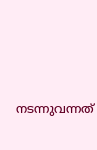നടന്നുവന്നത്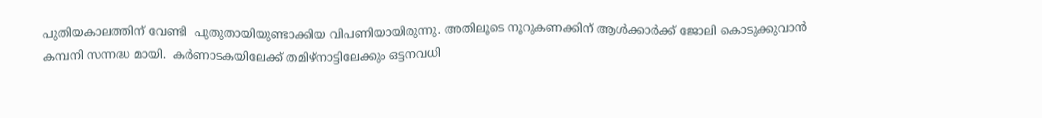പുതിയകാലത്തിന് വേണ്ടി  പുതുതായിയുണ്ടാക്കിയ വിപണിയായിരുന്നു. അതിലൂടെ നൂറുകണക്കിന് ആൾക്കാർക്ക് ജോലി കൊടുക്കുവാൻ കമ്പനി സന്നദ്ധ മായി.  കർണാടകയിലേക്ക് തമിഴ്നാട്ടിലേക്കും ഒട്ടനവധി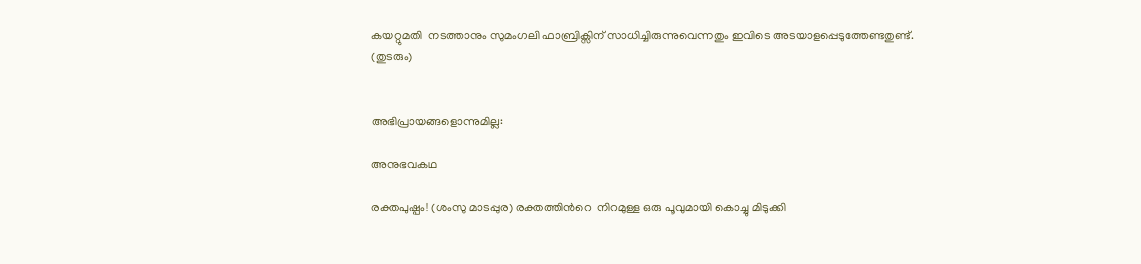കയറ്റുമതി  നടത്താനും സുമംഗലി ഫാബ്രിക്സിന് സാധിച്ചിരുന്നുവെന്നതും ഇവിടെ അടയാളപ്പെടുത്തേണ്ടതുണ്ട്.
(തുടരും)


അഭിപ്രായങ്ങളൊന്നുമില്ല:

അനുഭവകഥ

രക്തപുഷ്പം! (ശംസു മാടപ്പുര) രക്തത്തിൻറെ  നിറമുള്ള ഒരു പൂവുമായി കൊച്ചു മിടുക്കി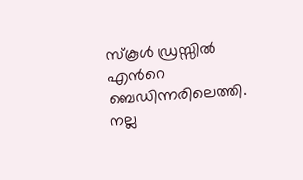സ്കൂൾ ഡ്രസ്സിൽ എൻറെ ബെഡിന്നരിലെത്തി. നല്ല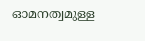ഓമനത്വമുള്ള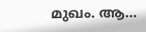മുഖം. ആ...